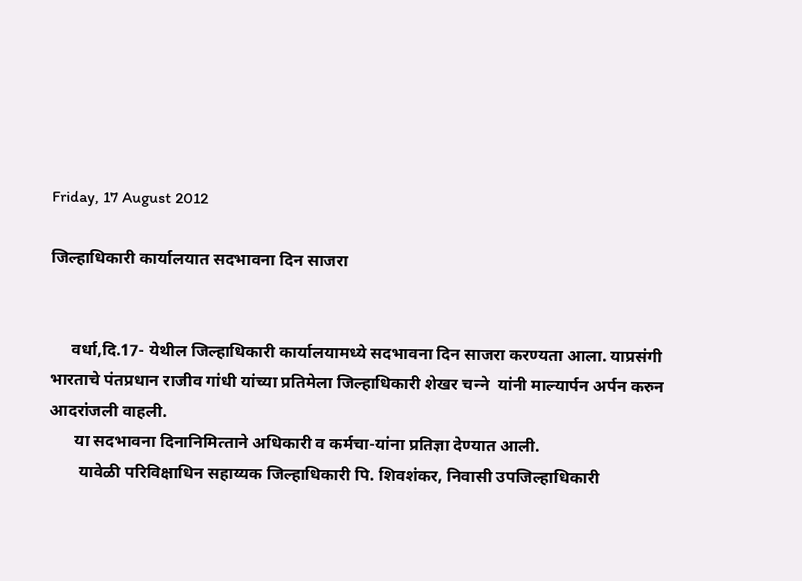Friday, 17 August 2012

जिल्‍हाधिकारी कार्यालयात सदभावना दिन साजरा


     वर्धा,दि.17- येथील जिल्‍हाधिकारी कार्यालयामध्‍ये सदभावना दिन साजरा करण्‍यता आला. याप्रसंगी भारताचे पंतप्रधान राजीव गांधी यांच्‍या प्रतिमेला जिल्‍हाधिकारी शेखर चन्‍ने  यांनी माल्‍यार्पन अर्पन करुन आदरांजली वाहली.
      या सदभावना दिनानिमित्‍ताने अधिकारी व कर्मचा-यांना प्रतिज्ञा देण्‍यात आली.
       यावेळी परिविक्षाधिन सहाय्यक जिल्‍हाधिकारी पि. शिवशंकर, निवासी उपजिल्‍हाधिकारी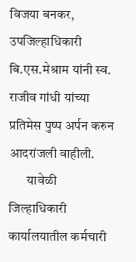विजया बनकर, उपजिल्‍हाधिकारी  बि.एस.मेश्राम यांनी स्‍व. राजीव गांधी यांच्‍या प्रतिमेस पुष्‍प अर्पन करुन आदरांजली वाहीली.
       यावेळी जिल्‍हाधिकारी  कार्यालयातील कर्मचारी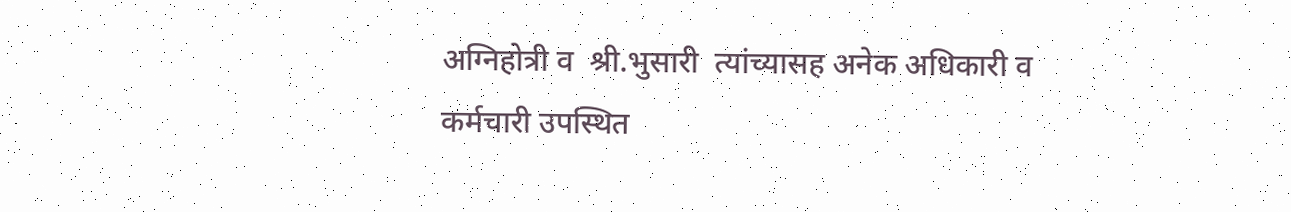अग्निहोत्री व  श्री.भुसारी  त्‍यांच्‍यासह अनेक अधिकारी व कर्मचारी उपस्थित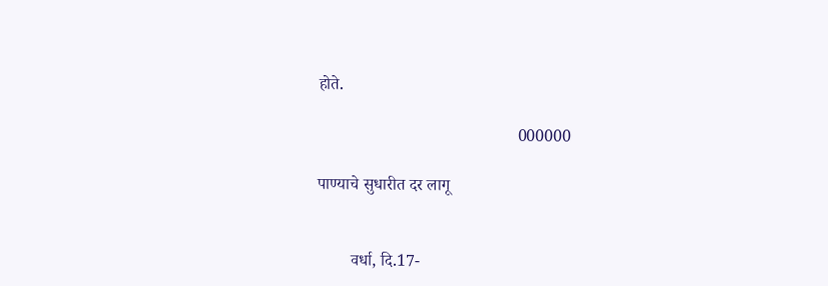होते.

                                                000000

पाण्‍याचे सुधारीत दर लागू


        वर्धा, दि.17-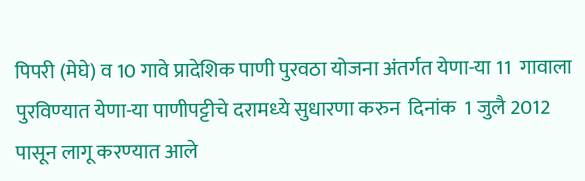पिपरी (मेघे) व 10 गावे प्रादेशिक पाणी पुरवठा योजना अंतर्गत येणा-या 11  गावाला पुरविण्‍यात येणा-या पाणीपट्टीचे दरामध्‍ये सुधारणा करुन  दिनांक  1 जुलै 2012 पासून लागू करण्‍यात आले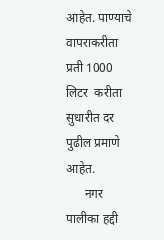आहेत. पाण्‍याचे वापराकरीता प्रती 1000 लिटर  करीता सुधारीत दर पुढील प्रमाणे आहेत.
      नगर पालीका हद्दी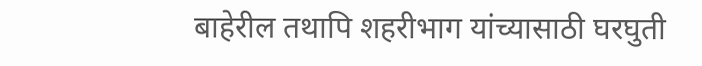बाहेरील तथापि शहरीभाग यांच्‍यासाठी घरघुती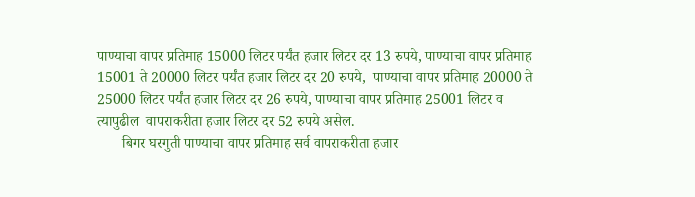पाण्‍याचा वापर प्रतिमाह 15000 लिटर पर्यंत हजार लिटर दर 13 रुपये, पाण्‍याचा वापर प्रतिमाह 15001 ते 20000 लिटर पर्यंत हजार लिटर दर 20 रुपये,  पाण्‍याचा वापर प्रतिमाह 20000 ते 25000 लिटर पर्यंत हजार लिटर दर 26 रुपये, पाण्‍याचा वापर प्रतिमाह 25001 लिटर व त्‍यापुढील  वापराकरीता हजार लिटर दर 52 रुपये असेल.
       बिगर घरगुती पाण्‍याचा वापर प्रतिमाह सर्व वापराकरीता हजार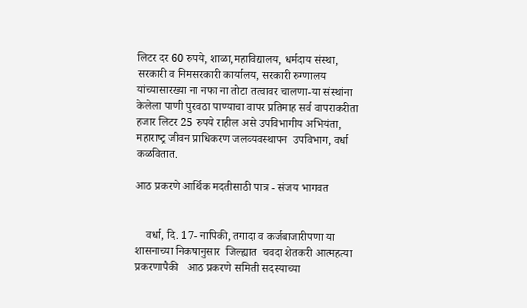लिटर दर 60 रुपये, शाळा,महाविद्यालय, धर्मदाय संस्‍था, सरकारी व निमसरकारी कार्यालय, सरकारी रुग्‍णालय यांच्‍यासारख्‍या ना नफा ना तोटा तत्‍वावर चालणा-या संस्‍थांना केलेला पाणी पुरवठा पाण्‍याचा वापर प्रतिमाह सर्व वापराकरीता हजार लिटर 25 रुपये राहील असे उपविभागीय अभियंता, महाराष्‍ट्र जीवन प्राधिकरण जलव्‍यवस्‍थापन  उपविभाग, वर्धा कळवितात.

आठ प्रकरणे आर्थिक मदतीसाठी पात्र - संजय भागवत


    वर्धा, दि. 17- नापिकी, तगादा व कर्जबाजारीपणा या शासनाच्‍या निकषानुसार  जिल्‍ह्यात  चवदा शेतकरी आत्‍महत्‍या प्रकरणापैकी   आठ प्रकरणे समिती सदस्‍याच्‍या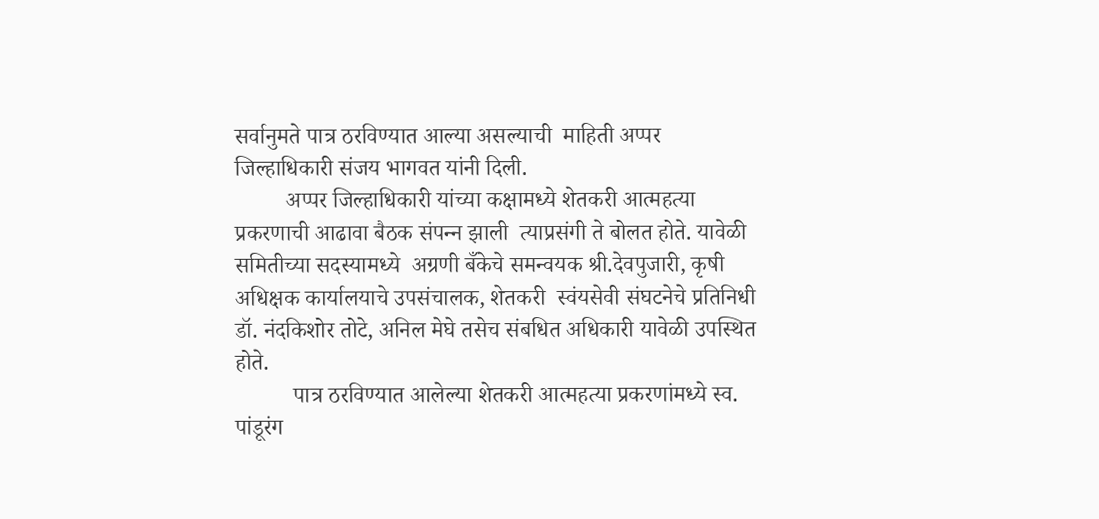सर्वानुमते पात्र ठरविण्‍यात आल्‍या असल्‍याची  माहिती अप्‍पर जिल्‍हाधिकारी संजय भागवत यांनी दिली.
         अप्‍पर जिल्‍हाधिकारी यांच्‍या कक्षामध्‍ये शेतकरी आत्‍महत्‍या प्रकरणाची आढावा बैठक संपन्‍न झाली  त्‍याप्रसंगी ते बोलत होते. यावेळी समितीच्‍या सदस्‍यामध्‍ये  अग्रणी बँकेचे समन्‍वयक श्री.देवपुजारी, कृषी अधिक्षक कार्यालयाचे उपसंचालक, शेतकरी  स्‍वंयसेवी संघटनेचे प्रतिनिधी डॉ. नंदकिशोर तोटे, अनिल मेघे तसेच संबधित अधिकारी यावेळी उपस्थित होते.
          पात्र ठरविण्‍यात आलेल्‍या शेतकरी आत्‍महत्‍या प्रकरणांमध्‍ये स्‍व. पांडूरंग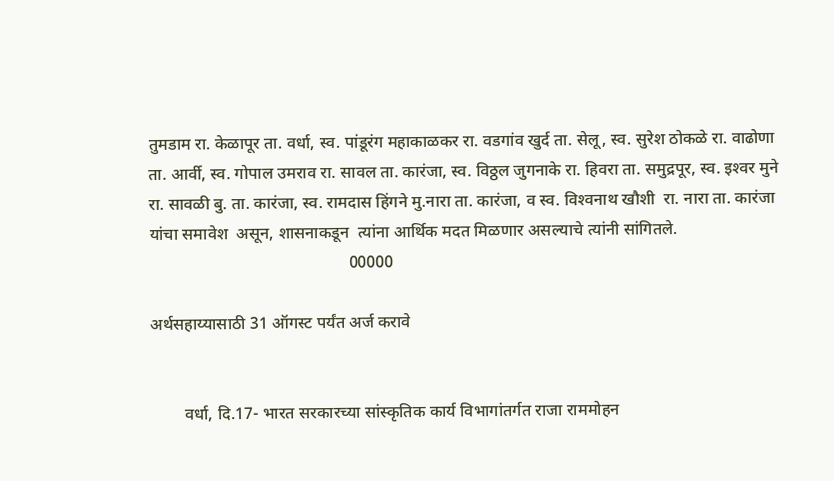तुमडाम रा. केळापूर ता. वर्धा, स्‍व. पांडूरंग महाकाळकर रा. वडगांव खुर्द ता. सेलू, स्‍व. सुरेश ठोकळे रा. वाढोणा ता. आर्वी, स्‍व. गोपाल उमराव रा. सावल ता. कारंजा, स्‍व. विठ्ठल जुगनाके रा. हिवरा ता. समुद्रपूर, स्‍व. इश्‍वर मुने  रा. सावळी बु. ता. कारंजा, स्‍व. रामदास हिंगने मु.नारा ता. कारंजा, व स्‍व. विश्‍वनाथ खौशी  रा. नारा ता. कारंजा यांचा समावेश  असून, शासनाकडून  त्‍यांना आर्थिक मदत मिळणार असल्‍याचे त्‍यांनी सांगितले.
                                                00000

अर्थसहाय्यासाठी 31 ऑगस्‍ट पर्यंत अर्ज करावे


        वर्धा, दि.17- भारत सरकारच्‍या सांस्‍कृतिक कार्य विभागांतर्गत राजा राममोहन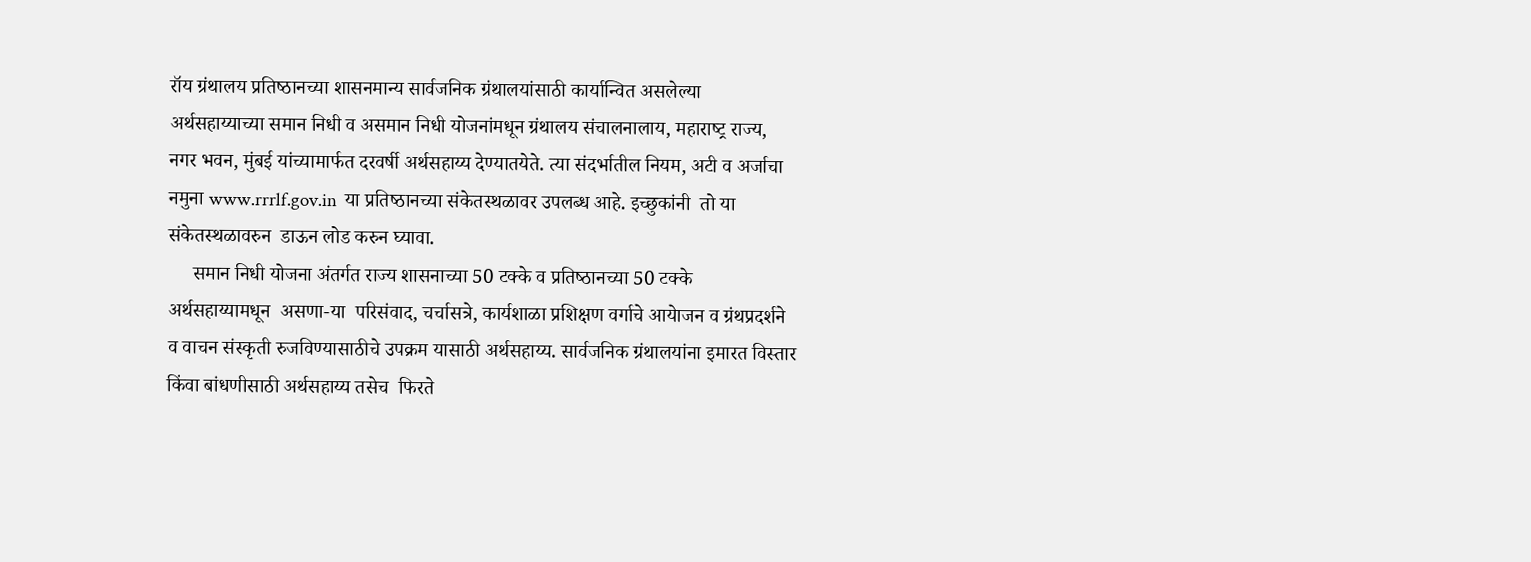रॉय ग्रंथालय प्रतिष्‍ठानच्‍या शासनमान्‍य सार्वजनिक ग्रंथालयांसाठी कार्यान्वित असलेल्‍या अर्थसहाय्याच्‍या समान निधी व असमान निधी योजनांमधून ग्रंथालय संचालनालाय, महाराष्‍ट्र राज्‍य, नगर भवन, मुंबई यांच्‍यामार्फत दरवर्षी अर्थसहाय्य देण्‍यातयेते. त्‍या संदर्भातील नियम, अटी व अर्जाचा नमुना www.rrrlf.gov.in  या प्रतिष्‍ठानच्‍या संकेतस्‍थळावर उपलब्‍ध आहे. इच्‍छुकांनी  तो या संकेतस्‍थळावरुन  डाऊन लोड करुन घ्‍यावा.
     समान निधी योजना अंतर्गत राज्‍य शासनाच्‍या 50 टक्‍के व प्रतिष्‍ठानच्‍या 50 टक्‍के अर्थसहाय्यामधून  असणा-या  परिसंवाद, चर्चासत्रे, कार्यशाळा प्रशिक्षण वर्गाचे आयेाजन व ग्रंथप्रदर्शने  व वाचन संस्‍कृती रुजविण्‍यासाठीचे उपक्रम यासाठी अर्थसहाय्य. सार्वजनिक ग्रंथालयांना इमारत विस्‍तार  किंवा बांधणीसाठी अर्थसहाय्य तसेच  फिरते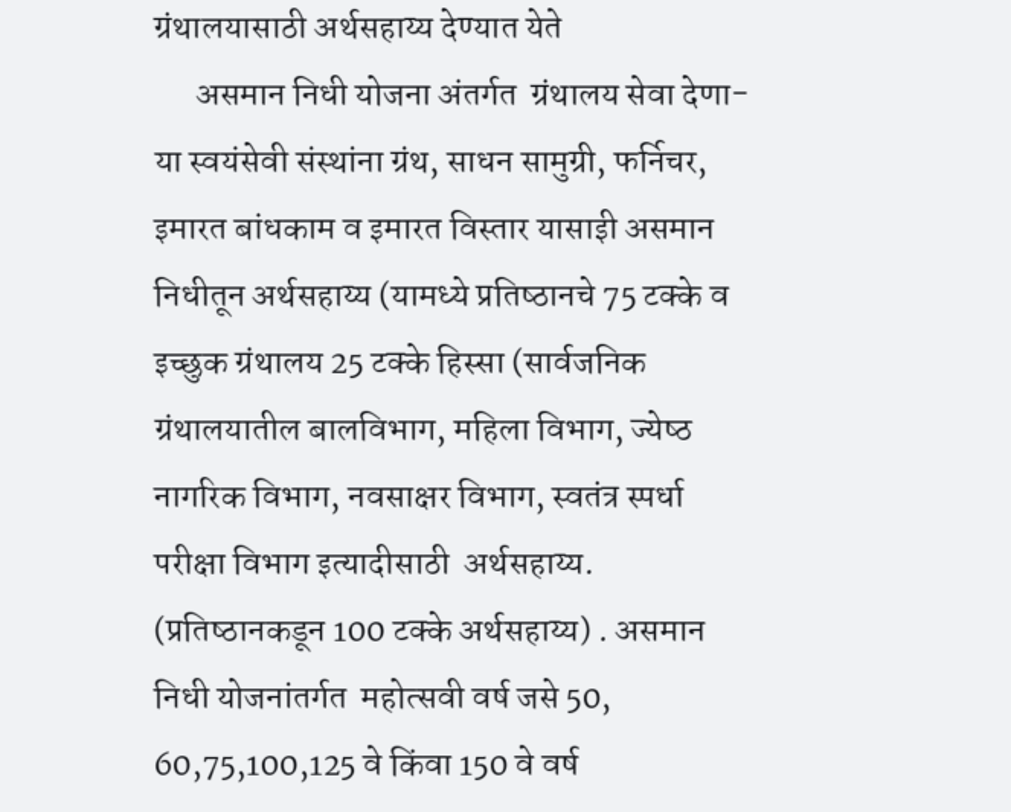ग्रंथालयासाठी अर्थसहाय्य देण्‍यात येते
      असमान निधी योजना अंतर्गत  ग्रंथालय सेवा देणा-या स्‍वयंसेवी संस्‍थांना ग्रंथ, साधन सामुग्री, फर्निचर, इमारत बांधकाम व इमारत विस्‍तार यासाइी असमान निधीतून अर्थसहाय्य (यामध्‍ये प्रतिष्‍ठानचे 75 टक्‍के व इच्‍छुक ग्रंथालय 25 टक्‍के हिस्‍सा (सार्वजनिक ग्रंथालयातील बालविभाग, महिला विभाग, ज्‍येष्‍ठ नागरिक विभाग, नवसाक्षर विभाग, स्‍वतंत्र स्‍पर्धा परीक्षा विभाग इत्‍यादीसाठी  अर्थसहाय्य. (प्रतिष्‍ठानकडून 100 टक्‍के अर्थसहाय्य) . असमान निधी योजनांतर्गत  महोत्‍सवी वर्ष जसे 50, 60,75,100,125 वे किंवा 150 वे वर्ष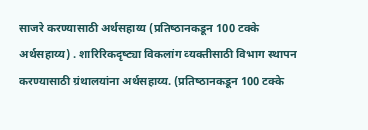साजरे करण्‍यासाठी अर्थसहाय्य (प्रतिष्‍ठानकडून 100 टक्‍के अर्थसहाय्य) . शारिरिकदृष्‍ट्या विकलांग व्‍यक्‍तीसाठी विभाग स्‍थापन करण्‍यासाठी ग्रंथालयांना अर्थसहाय्य. (प्रतिष्‍ठानकडून 100 टक्‍के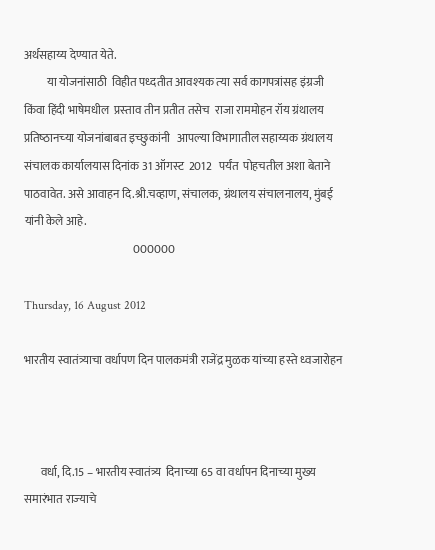अर्थसहाय्य देण्‍यात येते.
          या योजनांसाठी  विहीत पध्‍दतीत आवश्‍यक त्‍या सर्व कागपत्रांसह इंग्रजी किंवा हिंदी भाषेमधील  प्रस्‍ताव तीन प्रतीत तसेच  राजा राममोहन रॉय ग्रंथालय प्रतिष्‍ठानच्‍या योजनांबाबत इच्‍छुकांनी   आपल्‍या विभागातील सहाय्यक ग्रंथालय संचालक कार्यालयास दिनांक 31 ऑगस्‍ट  2012   पर्यंत  पोहचतील अशा बेताने पाठवावेत. असे आवाहन दि.श्री.चव्‍हाण, संचालक, ग्रंथालय संचालनालय, मुंबई यांनी केले आहे.
                                                000000

Thursday, 16 August 2012

भारतीय स्‍वातंत्र्याचा वर्धापण दिन पालकमंत्री राजेंद्र मुळक यांच्‍या हस्‍ते ध्‍वजारोहन



       वर्धा, दि.15 – भारतीय स्‍वातंत्र्य  दिनाच्‍या 65 वा वर्धापन दिनाच्‍या मुख्‍य समारंभात राज्‍याचे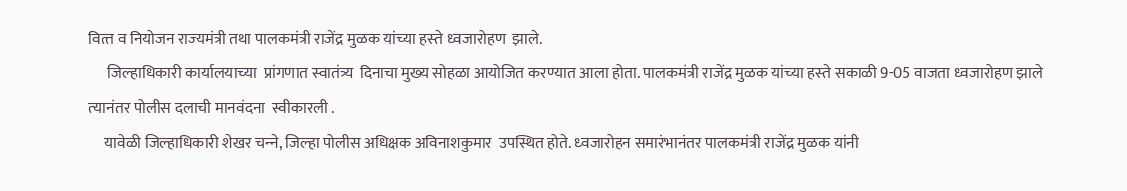वित्‍त व नियोजन राज्‍यमंत्री तथा पालकमंत्री राजेंद्र मुळक यांच्‍या हस्‍ते ध्‍वजारोहण  झाले.
      जिल्‍हाधिकारी कार्यालयाच्‍या  प्रांगणात स्‍वातंत्र्य  दिनाचा मुख्‍य सोहळा आयोजित करण्‍यात आला होता. पालकमंत्री राजेंद्र मुळक यांच्‍या हस्‍ते सकाळी 9-05 वाजता ध्‍वजारोहण झाले त्‍यानंतर पोलीस दलाची मानवंदना  स्‍वीकारली .
     यावेळी जिल्‍हाधिकारी शेखर चन्‍ने, जिल्‍हा पोलीस अधिक्षक अविनाशकुमार  उपस्थित होते. ध्‍वजारोहन समारंभानंतर पालकमंत्री राजेंद्र मुळक यांनी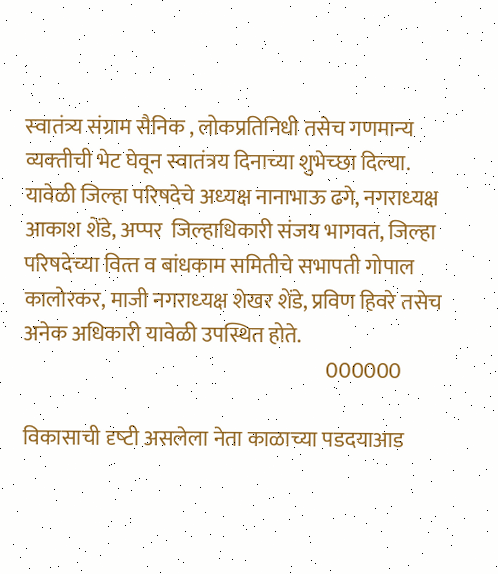स्‍वातंत्र्य संग्राम सैनिक , लोकप्रतिनिधी तसेच गणमान्‍य व्‍यक्‍तीची भेट घेवून स्‍वातंत्रय दिनाच्‍या शुभेच्‍छा दिल्‍या.
यावेळी जिल्‍हा परिषदेचे अध्‍यक्ष नानाभाऊ ढगे, नगराध्‍यक्ष आकाश शेंडे, अप्‍पर  जिल्‍हाधिकारी संजय भागवत, जिल्‍हा परिषदेच्‍या वित्‍त व बांधकाम समितीचे सभापती गोपाल कालोरकर, माजी नगराध्‍यक्ष शेखर शेंडे, प्रविण हिवरे तसेच अनेक अधिकारी यावेळी उपस्थित होते.
                                                                        000000

विकासाची दृष्‍टी असलेला नेता काळाच्‍या पडदयाआड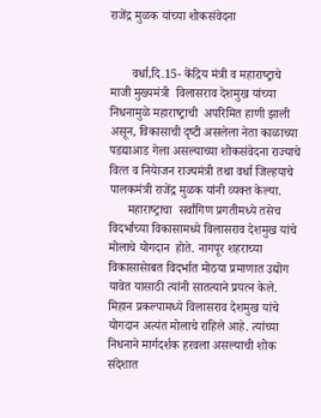राजेंद्र मुळक यांच्‍या शोकसंवेदना


       वर्धा,दि.15- केंद्रिय मंत्री व महाराष्‍ट्राचे  माजी मुख्‍यमंत्री  विलासराव देशमुख यांच्‍या निधनामुळे महाराष्‍ट्राची  अपरिमित हाणी झाली असून, विकासाची दृष्‍टी असलेला नेता काळाच्‍या पडद्याआड गेला असल्‍याच्‍या शोकसंवेदना राज्‍याचे वित्‍त व नियेाजन राज्‍यमंत्री तथा वर्धा जिल्‍हयाचे पालकमंत्री राजेंद्र मुळक यांनी व्‍यक्‍त केल्‍या.
      महाराष्‍ट्राचा  सर्वांगिण प्रगतीमध्‍ये तसेच विदर्भाच्‍या विकासामध्‍ये विलासराव देशमुख यांचे मोलाचे योगदान  होते. नागपूर शहराच्‍या विकासासेाबत विदर्भात मोठया प्रमाणात उद्योग  यावेत यासाठी त्‍यांनी सातत्‍याने प्रयत्‍न केले. मिहान प्रकल्‍पामध्‍ये विलासराव देशमुख यांचे योगदान अत्‍यंत मोलाचे राहिले आहे. त्‍यांच्‍या निधनाने मार्गदर्शक हरवला असल्‍याची शोक संदेशात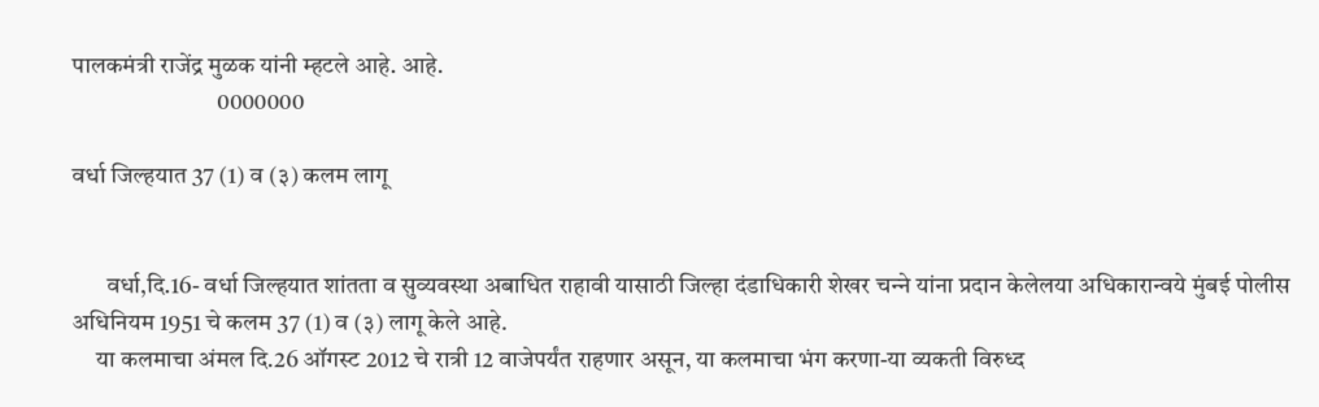पालकमंत्री राजेंद्र मुळक यांनी म्‍हटले आहे. आहे.
                              0000000

वर्धा जिल्‍हयात 37 (1) व (३) कलम लागू


       वर्धा,दि.16- वर्धा जिल्‍हयात शांतता व सुव्‍यवस्‍था अबाधित राहावी यासाठी जिल्‍हा दंडाधिकारी शेखर चन्‍ने यांना प्रदान केलेलया अधिकारान्‍वये मुंबई पोलीस अधिनियम 1951 चे कलम 37 (1) व (३) लागू केले आहे.
     या कलमाचा अंमल दि.26 ऑगस्‍ट 2012 चे रात्री 12 वाजेपर्यंत राहणार असून, या कलमाचा भंग करणा-या व्‍यकती विरुध्‍द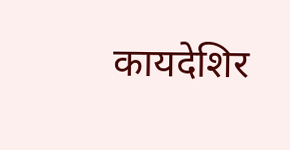कायदेशिर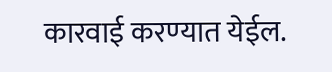कारवाई करण्‍यात येईल.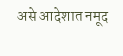असे आदेशात नमूद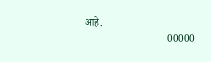आहे.
                                00000